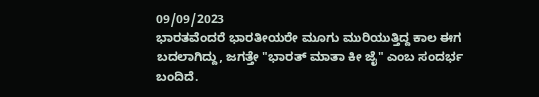09/09/2023
ಭಾರತವೆಂದರೆ ಭಾರತೀಯರೇ ಮೂಗು ಮುರಿಯುತ್ತಿದ್ದ ಕಾಲ ಈಗ ಬದಲಾಗಿದ್ದು, ಜಗತ್ತೇ "ಭಾರತ್ ಮಾತಾ ಕೀ ಜೈ" ಎಂಬ ಸಂದರ್ಭ ಬಂದಿದೆ.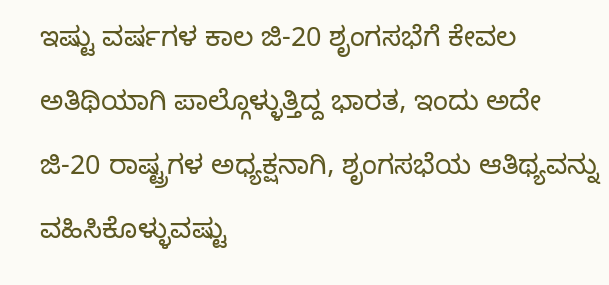ಇಷ್ಟು ವರ್ಷಗಳ ಕಾಲ ಜಿ-20 ಶೃಂಗಸಭೆಗೆ ಕೇವಲ ಅತಿಥಿಯಾಗಿ ಪಾಲ್ಗೊಳ್ಳುತ್ತಿದ್ದ ಭಾರತ, ಇಂದು ಅದೇ ಜಿ-20 ರಾಷ್ಟ್ರಗಳ ಅಧ್ಯಕ್ಷನಾಗಿ, ಶೃಂಗಸಭೆಯ ಆತಿಥ್ಯವನ್ನು ವಹಿಸಿಕೊಳ್ಳುವಷ್ಟು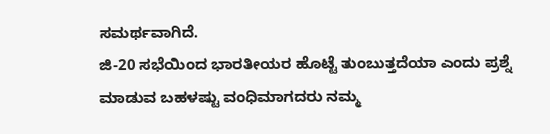ಸಮರ್ಥವಾಗಿದೆ.
ಜಿ-20 ಸಭೆಯಿಂದ ಭಾರತೀಯರ ಹೊಟ್ಟೆ ತುಂಬುತ್ತದೆಯಾ ಎಂದು ಪ್ರಶ್ನೆ ಮಾಡುವ ಬಹಳಷ್ಟು ವಂಧಿಮಾಗದರು ನಮ್ಮ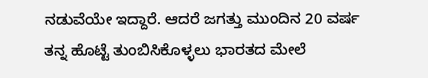ನಡುವೆಯೇ ಇದ್ದಾರೆ. ಆದರೆ ಜಗತ್ತು ಮುಂದಿನ 20 ವರ್ಷ ತನ್ನ ಹೊಟ್ಟೆ ತುಂಬಿಸಿಕೊಳ್ಳಲು ಭಾರತದ ಮೇಲೆ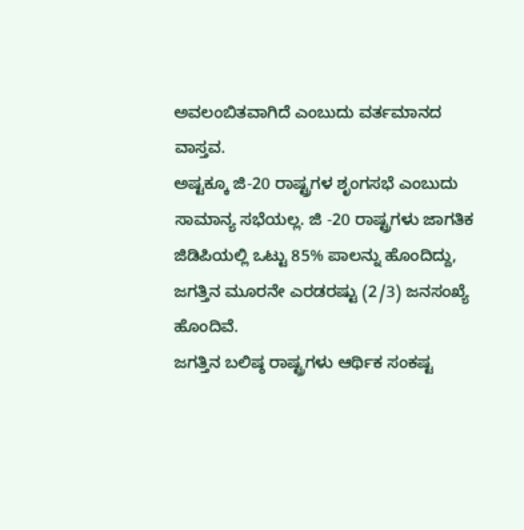ಅವಲಂಬಿತವಾಗಿದೆ ಎಂಬುದು ವರ್ತಮಾನದ ವಾಸ್ತವ.
ಅಷ್ಟಕ್ಕೂ ಜಿ-20 ರಾಷ್ಟ್ರಗಳ ಶೃಂಗಸಭೆ ಎಂಬುದು ಸಾಮಾನ್ಯ ಸಭೆಯಲ್ಲ. ಜಿ -20 ರಾಷ್ಟ್ರಗಳು ಜಾಗತಿಕ ಜಿಡಿಪಿಯಲ್ಲಿ ಒಟ್ಟು 85% ಪಾಲನ್ನು ಹೊಂದಿದ್ದು, ಜಗತ್ತಿನ ಮೂರನೇ ಎರಡರಷ್ಟು (2/3) ಜನಸಂಖ್ಯೆ ಹೊಂದಿವೆ.
ಜಗತ್ತಿನ ಬಲಿಷ್ಠ ರಾಷ್ಟ್ರಗಳು ಆರ್ಥಿಕ ಸಂಕಷ್ಟ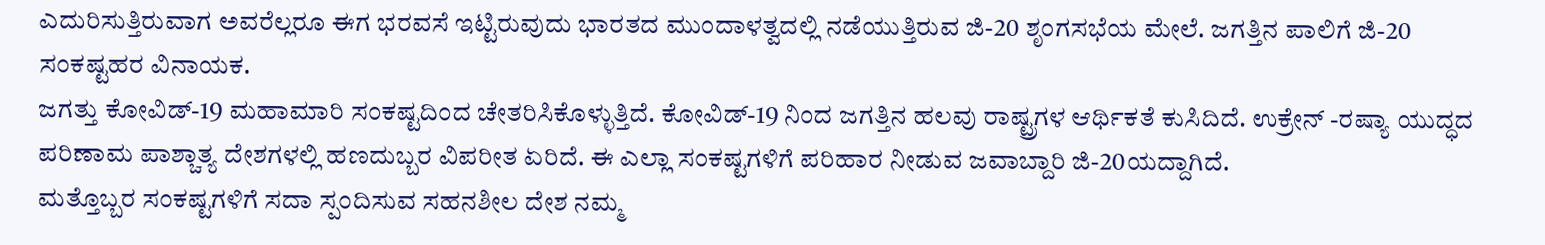ಎದುರಿಸುತ್ತಿರುವಾಗ ಅವರೆಲ್ಲರೂ ಈಗ ಭರವಸೆ ಇಟ್ಟಿರುವುದು ಭಾರತದ ಮುಂದಾಳತ್ವದಲ್ಲಿ ನಡೆಯುತ್ತಿರುವ ಜಿ-20 ಶೃಂಗಸಭೆಯ ಮೇಲೆ. ಜಗತ್ತಿನ ಪಾಲಿಗೆ ಜಿ-20 ಸಂಕಷ್ಟಹರ ವಿನಾಯಕ.
ಜಗತ್ತು ಕೋವಿಡ್-19 ಮಹಾಮಾರಿ ಸಂಕಷ್ಟದಿಂದ ಚೇತರಿಸಿಕೊಳ್ಳುತ್ತಿದೆ. ಕೋವಿಡ್-19 ನಿಂದ ಜಗತ್ತಿನ ಹಲವು ರಾಷ್ಟ್ರಗಳ ಆರ್ಥಿಕತೆ ಕುಸಿದಿದೆ. ಉಕ್ರೇನ್ -ರಷ್ಯಾ ಯುದ್ಧದ ಪರಿಣಾಮ ಪಾಶ್ಚಾತ್ಯ ದೇಶಗಳಲ್ಲಿ ಹಣದುಬ್ಬರ ವಿಪರೀತ ಏರಿದೆ. ಈ ಎಲ್ಲಾ ಸಂಕಷ್ಟಗಳಿಗೆ ಪರಿಹಾರ ನೀಡುವ ಜವಾಬ್ದಾರಿ ಜಿ-20ಯದ್ದಾಗಿದೆ.
ಮತ್ತೊಬ್ಬರ ಸಂಕಷ್ಟಗಳಿಗೆ ಸದಾ ಸ್ಪಂದಿಸುವ ಸಹನಶೀಲ ದೇಶ ನಮ್ಮ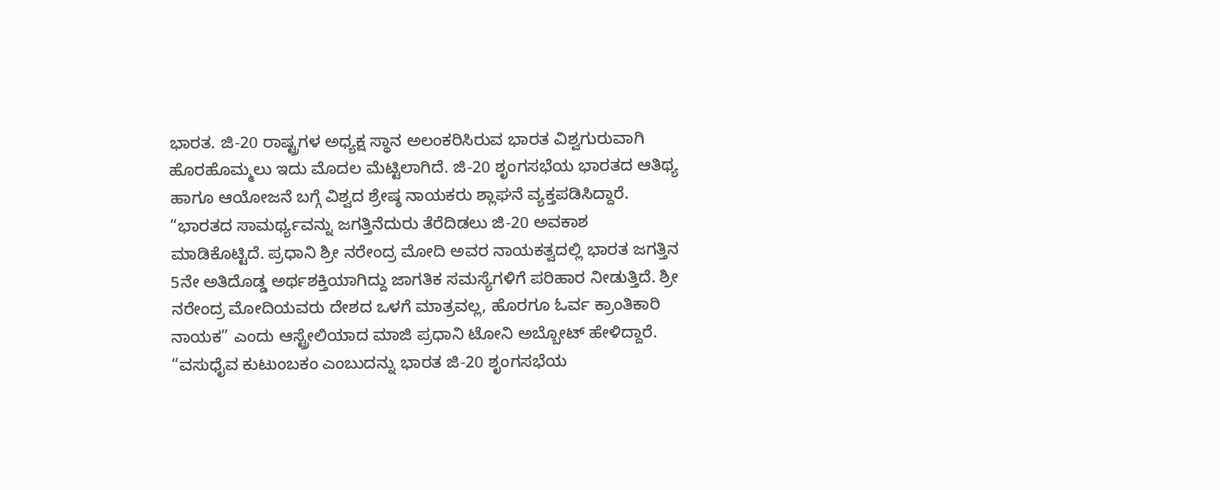ಭಾರತ. ಜಿ-20 ರಾಷ್ಟ್ರಗಳ ಅಧ್ಯಕ್ಷ ಸ್ಥಾನ ಅಲಂಕರಿಸಿರುವ ಭಾರತ ವಿಶ್ವಗುರುವಾಗಿ ಹೊರಹೊಮ್ಮಲು ಇದು ಮೊದಲ ಮೆಟ್ಟಿಲಾಗಿದೆ. ಜಿ-20 ಶೃಂಗಸಭೆಯ ಭಾರತದ ಆತಿಥ್ಯ ಹಾಗೂ ಆಯೋಜನೆ ಬಗ್ಗೆ ವಿಶ್ವದ ಶ್ರೇಷ್ಠ ನಾಯಕರು ಶ್ಲಾಘನೆ ವ್ಯಕ್ತಪಡಿಸಿದ್ದಾರೆ.
“ಭಾರತದ ಸಾಮರ್ಥ್ಯವನ್ನು ಜಗತ್ತಿನೆದುರು ತೆರೆದಿಡಲು ಜಿ-20 ಅವಕಾಶ ಮಾಡಿಕೊಟ್ಟಿದೆ. ಪ್ರಧಾನಿ ಶ್ರೀ ನರೇಂದ್ರ ಮೋದಿ ಅವರ ನಾಯಕತ್ವದಲ್ಲಿ ಭಾರತ ಜಗತ್ತಿನ 5ನೇ ಅತಿದೊಡ್ಡ ಅರ್ಥಶಕ್ತಿಯಾಗಿದ್ದು ಜಾಗತಿಕ ಸಮಸ್ಯೆಗಳಿಗೆ ಪರಿಹಾರ ನೀಡುತ್ತಿದೆ. ಶ್ರೀ ನರೇಂದ್ರ ಮೋದಿಯವರು ದೇಶದ ಒಳಗೆ ಮಾತ್ರವಲ್ಲ, ಹೊರಗೂ ಓರ್ವ ಕ್ರಾಂತಿಕಾರಿ ನಾಯಕ” ಎಂದು ಆಸ್ಟ್ರೇಲಿಯಾದ ಮಾಜಿ ಪ್ರಧಾನಿ ಟೋನಿ ಅಬ್ಬೋಟ್ ಹೇಳಿದ್ದಾರೆ.
“ವಸುಧೈವ ಕುಟುಂಬಕಂ ಎಂಬುದನ್ನು ಭಾರತ ಜಿ-20 ಶೃಂಗಸಭೆಯ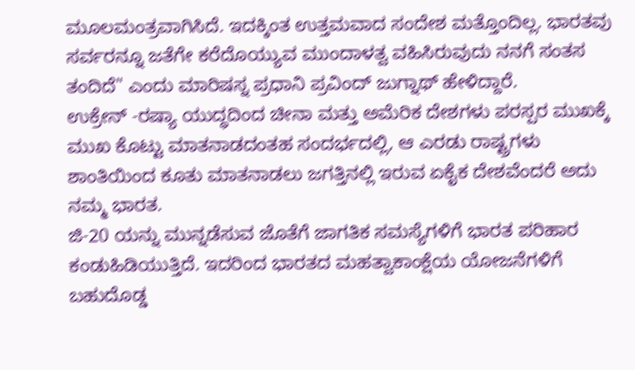ಮೂಲಮಂತ್ರವಾಗಿಸಿದೆ. ಇದಕ್ಕಿಂತ ಉತ್ತಮವಾದ ಸಂದೇಶ ಮತ್ತೊಂದಿಲ್ಲ. ಭಾರತವು ಸರ್ವರನ್ನೂ ಜತೆಗೇ ಕರೆದೊಯ್ಯುವ ಮುಂದಾಳತ್ವ ವಹಿಸಿರುವುದು ನನಗೆ ಸಂತಸ ತಂದಿದೆ" ಎಂದು ಮಾರಿಷಸ್ನ ಪ್ರಧಾನಿ ಪ್ರವಿಂದ್ ಜುಗ್ನಾಥ್ ಹೇಳಿದ್ದಾರೆ.
ಉಕ್ರೇನ್ -ರಷ್ಯಾ ಯುದ್ಧದಿಂದ ಚೀನಾ ಮತ್ತು ಅಮೆರಿಕ ದೇಶಗಳು ಪರಸ್ಪರ ಮುಖಕ್ಕೆ ಮುಖ ಕೊಟ್ಟು ಮಾತನಾಡದಂತಹ ಸಂದರ್ಭದಲ್ಲಿ, ಆ ಎರಡು ರಾಷ್ಟ್ರಗಳು ಶಾಂತಿಯಿಂದ ಕೂತು ಮಾತನಾಡಲು ಜಗತ್ತಿನಲ್ಲಿ ಇರುವ ಏಕೈಕ ದೇಶವೆಂದರೆ ಅದು ನಮ್ಮ ಭಾರತ.
ಜಿ-20 ಯನ್ನು ಮುನ್ನಡೆಸುವ ಜೊತೆಗೆ ಜಾಗತಿಕ ಸಮಸ್ಯೆಗಳಿಗೆ ಭಾರತ ಪರಿಹಾರ ಕಂಡುಹಿಡಿಯುತ್ತಿದೆ. ಇದರಿಂದ ಭಾರತದ ಮಹತ್ವಾಕಾಂಕ್ಷೆಯ ಯೋಜನೆಗಳಿಗೆ ಬಹುದೊಡ್ಡ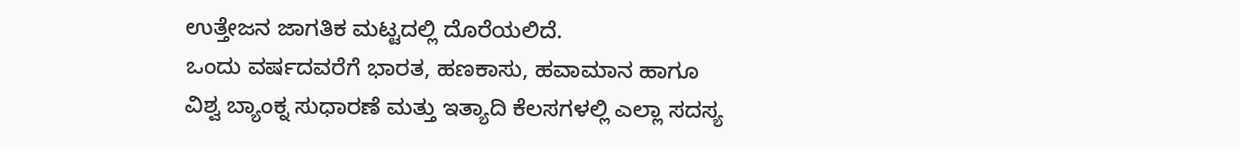ಉತ್ತೇಜನ ಜಾಗತಿಕ ಮಟ್ಟದಲ್ಲಿ ದೊರೆಯಲಿದೆ.
ಒಂದು ವರ್ಷದವರೆಗೆ ಭಾರತ, ಹಣಕಾಸು, ಹವಾಮಾನ ಹಾಗೂ ವಿಶ್ವ ಬ್ಯಾಂಕ್ನ ಸುಧಾರಣೆ ಮತ್ತು ಇತ್ಯಾದಿ ಕೆಲಸಗಳಲ್ಲಿ ಎಲ್ಲಾ ಸದಸ್ಯ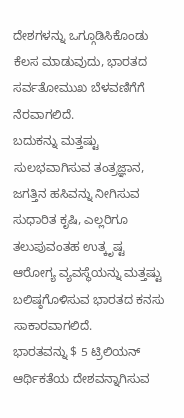ದೇಶಗಳನ್ನು ಒಗ್ಗೂಡಿಸಿಕೊಂಡು ಕೆಲಸ ಮಾಡುವುದು, ಭಾರತದ ಸರ್ವತೋಮುಖ ಬೆಳವಣಿಗೆಗೆ ನೆರವಾಗಲಿದೆ.
ಬದುಕನ್ನು ಮತ್ತಷ್ಟು ಸುಲಭವಾಗಿಸುವ ತಂತ್ರಜ್ಞಾನ, ಜಗತ್ತಿನ ಹಸಿವನ್ನು ನೀಗಿಸುವ ಸುಧಾರಿತ ಕೃಷಿ, ಎಲ್ಲರಿಗೂ ತಲುಪುವಂತಹ ಉತ್ಕೃಷ್ಟ ಆರೋಗ್ಯ ವ್ಯವಸ್ಥೆಯನ್ನು ಮತ್ತಷ್ಟು ಬಲಿಷ್ಠಗೊಳಿಸುವ ಭಾರತದ ಕನಸು ಸಾಕಾರವಾಗಲಿದೆ.
ಭಾರತವನ್ನು $ 5 ಟ್ರಿಲಿಯನ್ ಆರ್ಥಿಕತೆಯ ದೇಶವನ್ನಾಗಿಸುವ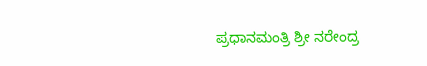ಪ್ರಧಾನಮಂತ್ರಿ ಶ್ರೀ ನರೇಂದ್ರ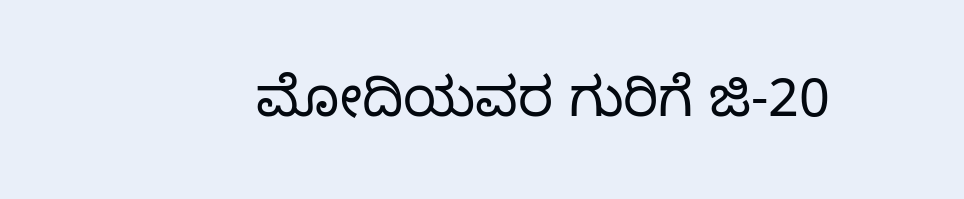ಮೋದಿಯವರ ಗುರಿಗೆ ಜಿ-20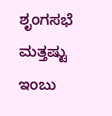ಶೃಂಗಸಭೆ ಮತ್ತಷ್ಟು ಇಂಬು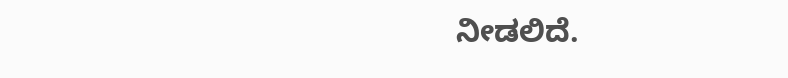ನೀಡಲಿದೆ.